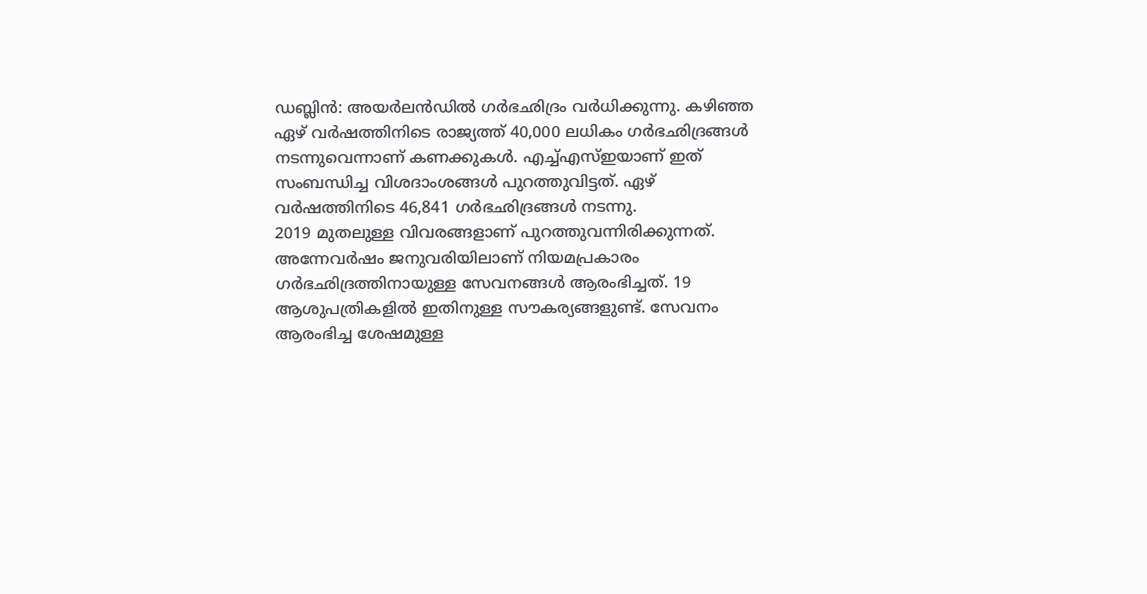ഡബ്ലിൻ: അയർലൻഡിൽ ഗർഭഛിദ്രം വർധിക്കുന്നു. കഴിഞ്ഞ ഏഴ് വർഷത്തിനിടെ രാജ്യത്ത് 40,000 ലധികം ഗർഭഛിദ്രങ്ങൾ നടന്നുവെന്നാണ് കണക്കുകൾ. എച്ച്എസ്ഇയാണ് ഇത് സംബന്ധിച്ച വിശദാംശങ്ങൾ പുറത്തുവിട്ടത്. ഏഴ് വർഷത്തിനിടെ 46,841 ഗർഭഛിദ്രങ്ങൾ നടന്നു.
2019 മുതലുള്ള വിവരങ്ങളാണ് പുറത്തുവന്നിരിക്കുന്നത്. അന്നേവർഷം ജനുവരിയിലാണ് നിയമപ്രകാരം ഗർഭഛിദ്രത്തിനായുള്ള സേവനങ്ങൾ ആരംഭിച്ചത്. 19 ആശുപത്രികളിൽ ഇതിനുള്ള സൗകര്യങ്ങളുണ്ട്. സേവനം ആരംഭിച്ച ശേഷമുള്ള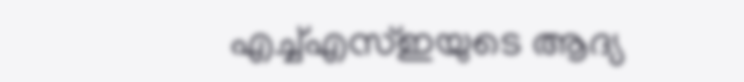എച്ച്എസ്ഇയുടെ ആദ്യ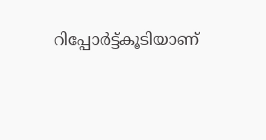റിപ്പോർട്ട്കൂടിയാണ്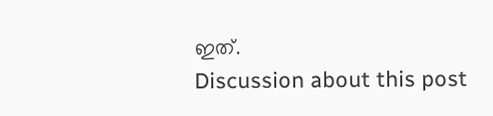ഇത്.
Discussion about this post